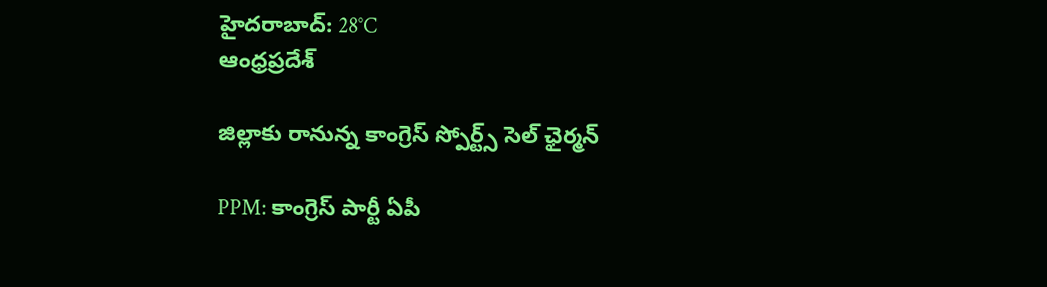హైదరాబాద్: 28°C
ఆంధ్రప్రదేశ్

జిల్లాకు రానున్న కాంగ్రెస్ స్పోర్ట్స్ సెల్ ఛైర్మన్

PPM: కాంగ్రెస్ పార్టీ ఏపీ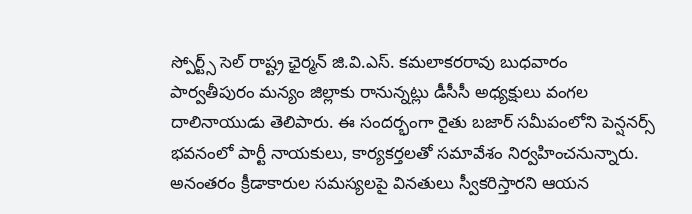స్పోర్ట్స్ సెల్ రాష్ట్ర ఛైర్మన్ జి.వి.ఎస్. కమలాకరరావు బుధవారం పార్వతీపురం మన్యం జిల్లాకు రానున్నట్లు డీసీసీ అధ్యక్షులు వంగల దాలినాయుడు తెలిపారు. ఈ సందర్భంగా రైతు బజార్ సమీపంలోని పెన్షనర్స్ భవనంలో పార్టీ నాయకులు, కార్యకర్తలతో సమావేశం నిర్వహించనున్నారు. అనంతరం క్రీడాకారుల సమస్యలపై వినతులు స్వీకరిస్తారని ఆయన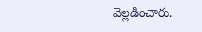వెల్లడించారు.